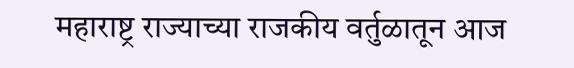महाराष्ट्र राज्याच्या राजकीय वर्तुळातून आज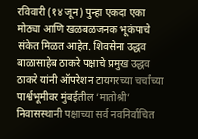रविवारी (१४ जून) पुन्हा एकदा एका मोठ्या आणि खळबळजनक भूकंपाचे संकेत मिळत आहेत. शिवसेना उद्धव बाळासाहेब ठाकरे पक्षाचे प्रमुख उद्धव ठाकरे यांनी ऑपरेशन टायगरच्या चर्चांच्या पार्श्वभूमीवर मुंबईतील ‘मातोश्री’ निवासस्थानी पक्षाच्या सर्व नवनिर्वाचित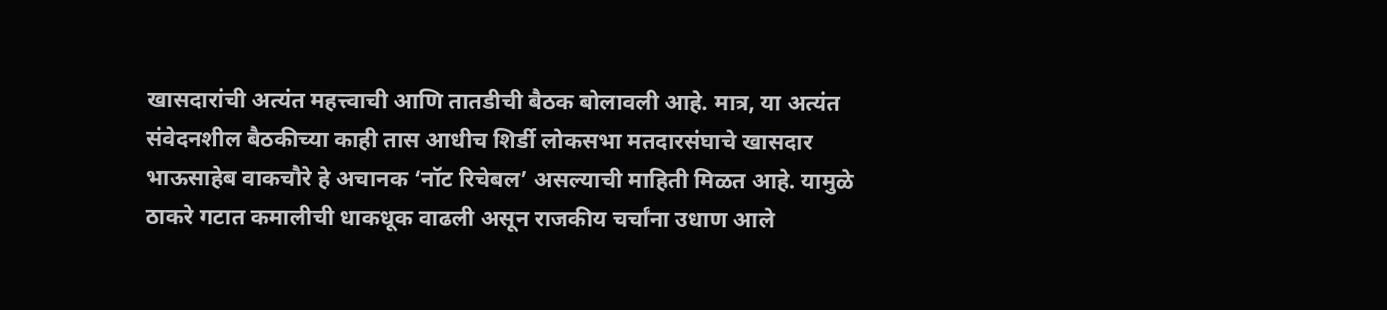खासदारांची अत्यंत महत्त्वाची आणि तातडीची बैठक बोलावली आहे. मात्र, या अत्यंत संवेदनशील बैठकीच्या काही तास आधीच शिर्डी लोकसभा मतदारसंघाचे खासदार भाऊसाहेब वाकचौरे हे अचानक ‘नॉट रिचेबल’ असल्याची माहिती मिळत आहे. यामुळे ठाकरे गटात कमालीची धाकधूक वाढली असून राजकीय चर्चांना उधाण आले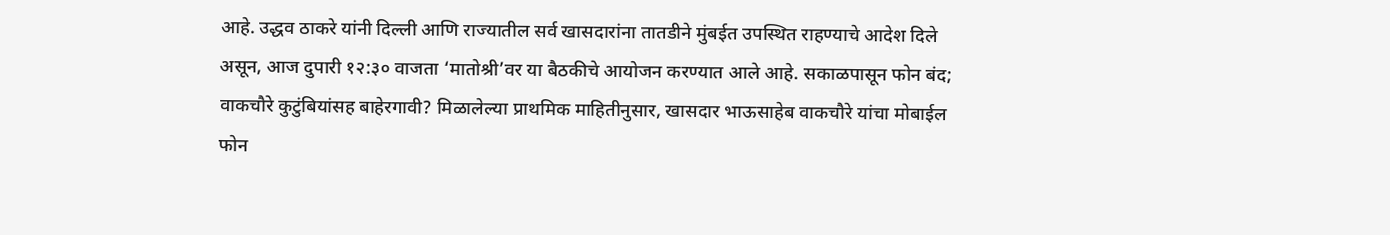आहे. उद्धव ठाकरे यांनी दिल्ली आणि राज्यातील सर्व खासदारांना तातडीने मुंबईत उपस्थित राहण्याचे आदेश दिले असून, आज दुपारी १२:३० वाजता ‘मातोश्री’वर या बैठकीचे आयोजन करण्यात आले आहे. सकाळपासून फोन बंद; वाकचौरे कुटुंबियांसह बाहेरगावी? मिळालेल्या प्राथमिक माहितीनुसार, खासदार भाऊसाहेब वाकचौरे यांचा मोबाईल फोन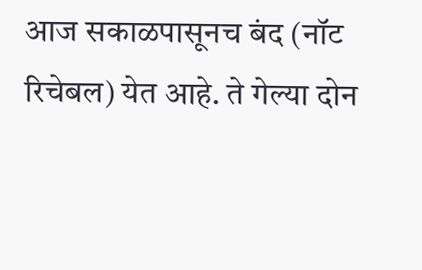आज सकाळपासूनच बंद (नॉट रिचेबल) येत आहे. ते गेल्या दोन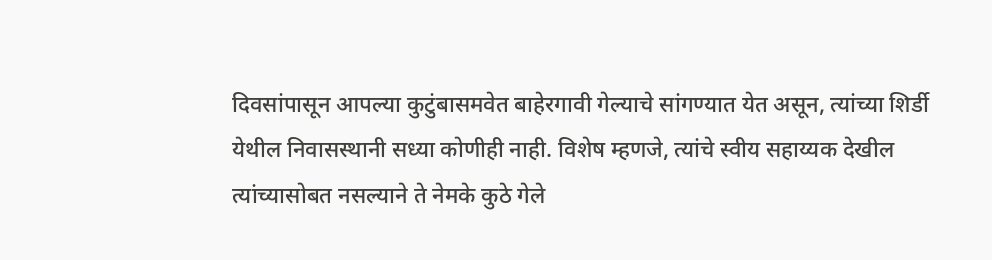दिवसांपासून आपल्या कुटुंबासमवेत बाहेरगावी गेल्याचे सांगण्यात येत असून, त्यांच्या शिर्डी येथील निवासस्थानी सध्या कोणीही नाही. विशेष म्हणजे, त्यांचे स्वीय सहाय्यक देखील त्यांच्यासोबत नसल्याने ते नेमके कुठे गेले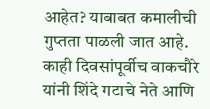आहेत? याबाबत कमालीची गुप्तता पाळली जात आहे. काही दिवसांपूर्वीच वाकचौरे यांनी शिंदे गटाचे नेते आणि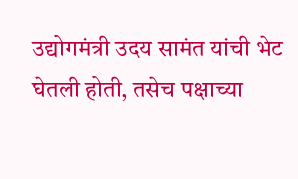उद्योगमंत्री उदय सामंत यांची भेट घेतली होती, तसेच पक्षाच्या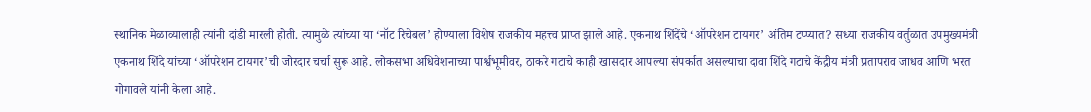स्थानिक मेळाव्यालाही त्यांनी दांडी मारली होती. त्यामुळे त्यांच्या या ‘नॉट रिचेबल’ होण्याला विशेष राजकीय महत्त्व प्राप्त झाले आहे. एकनाथ शिंदेंचे ‘ऑपरेशन टायगर’ अंतिम टप्प्यात? सध्या राजकीय वर्तुळात उपमुख्यमंत्री एकनाथ शिंदे यांच्या ‘ऑपरेशन टायगर’ची जोरदार चर्चा सुरू आहे. लोकसभा अधिवेशनाच्या पार्श्वभूमीवर, ठाकरे गटाचे काही खासदार आपल्या संपर्कात असल्याचा दावा शिंदे गटाचे केंद्रीय मंत्री प्रतापराव जाधव आणि भरत गोगावले यांनी केला आहे.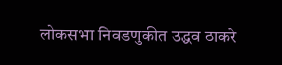लोकसभा निवडणुकीत उद्धव ठाकरे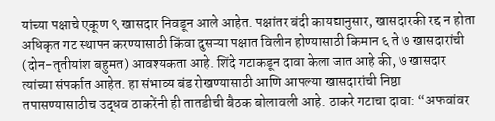यांच्या पक्षाचे एकूण ९ खासदार निवडून आले आहेत. पक्षांतर बंदी कायद्यानुसार, खासदारकी रद्द न होता अधिकृत गट स्थापन करण्यासाठी किंवा दुसऱ्या पक्षात विलीन होण्यासाठी किमान ६ ते ७ खासदारांची (दोन-तृतीयांश बहुमत) आवश्यकता आहे. शिंदे गटाकडून दावा केला जात आहे की, ७ खासदार त्यांच्या संपर्कात आहेत. हा संभाव्य बंड रोखण्यासाठी आणि आपल्या खासदारांची निष्ठा तपासण्यासाठीच उद्धव ठाकरेंनी ही तातडीची बैठक बोलावली आहे. ठाकरे गटाचा दावा: “अफवांवर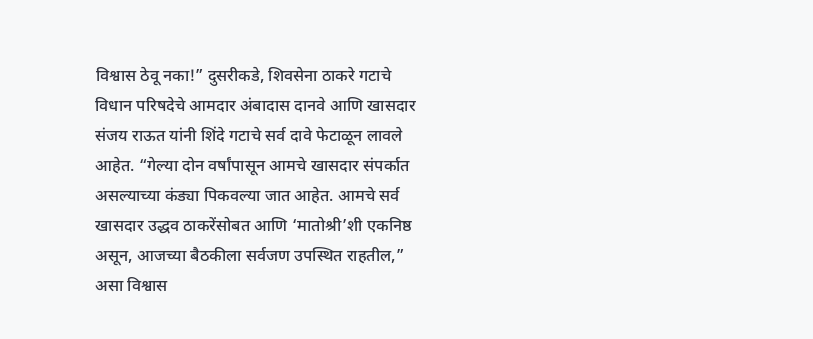विश्वास ठेवू नका!” दुसरीकडे, शिवसेना ठाकरे गटाचे विधान परिषदेचे आमदार अंबादास दानवे आणि खासदार संजय राऊत यांनी शिंदे गटाचे सर्व दावे फेटाळून लावले आहेत. “गेल्या दोन वर्षांपासून आमचे खासदार संपर्कात असल्याच्या कंड्या पिकवल्या जात आहेत. आमचे सर्व खासदार उद्धव ठाकरेंसोबत आणि ‘मातोश्री’शी एकनिष्ठ असून, आजच्या बैठकीला सर्वजण उपस्थित राहतील,” असा विश्वास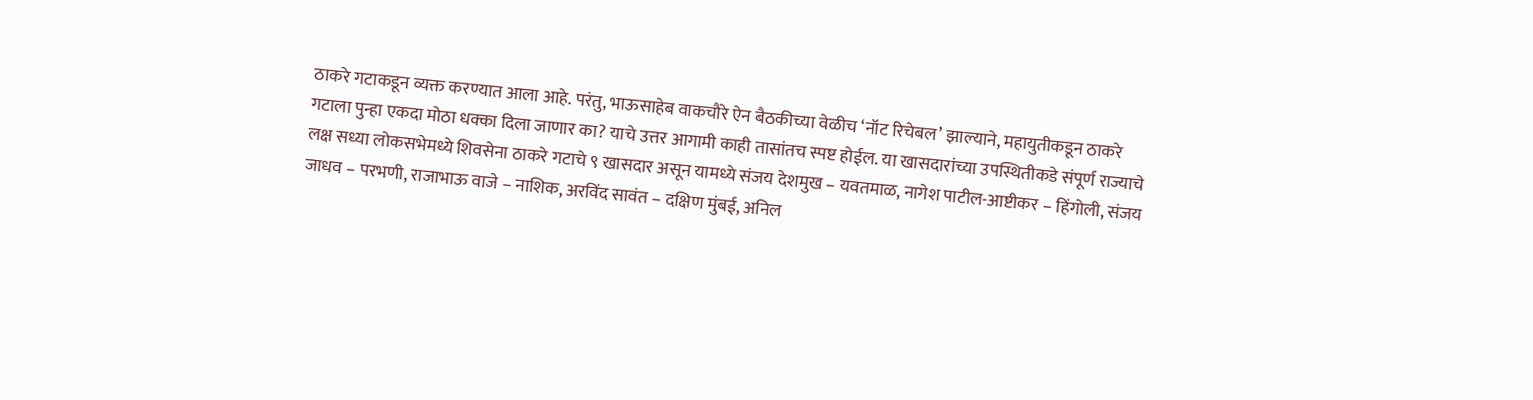ठाकरे गटाकडून व्यक्त करण्यात आला आहे. परंतु, भाऊसाहेब वाकचौरे ऐन बैठकीच्या वेळीच ‘नॉट रिचेबल’ झाल्याने, महायुतीकडून ठाकरे गटाला पुन्हा एकदा मोठा धक्का दिला जाणार का? याचे उत्तर आगामी काही तासांतच स्पष्ट होईल. या खासदारांच्या उपस्थितीकडे संपूर्ण राज्याचे लक्ष सध्या लोकसभेमध्ये शिवसेना ठाकरे गटाचे ९ खासदार असून यामध्ये संजय देशमुख – यवतमाळ, नागेश पाटील-आष्टीकर – हिंगोली, संजय जाधव – परभणी, राजाभाऊ वाजे – नाशिक, अरविंद सावंत – दक्षिण मुंबई, अनिल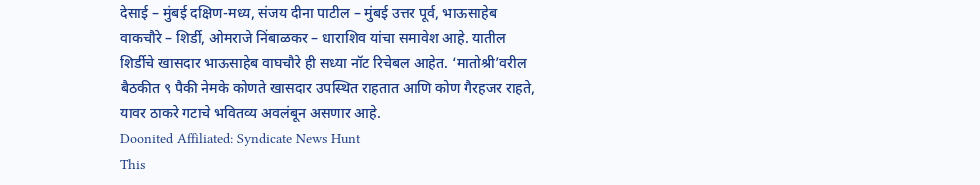देसाई – मुंबई दक्षिण-मध्य, संजय दीना पाटील – मुंबई उत्तर पूर्व, भाऊसाहेब वाकचौरे – शिर्डी, ओमराजे निंबाळकर – धाराशिव यांचा समावेश आहे. यातील शिर्डीचे खासदार भाऊसाहेब वाघचौरे ही सध्या नॉट रिचेबल आहेत. ‘मातोश्री’वरील बैठकीत ९ पैकी नेमके कोणते खासदार उपस्थित राहतात आणि कोण गैरहजर राहते, यावर ठाकरे गटाचे भवितव्य अवलंबून असणार आहे.
Doonited Affiliated: Syndicate News Hunt
This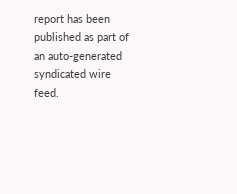report has been published as part of an auto-generated syndicated wire feed.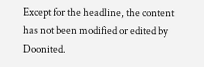Except for the headline, the content has not been modified or edited by Doonited.